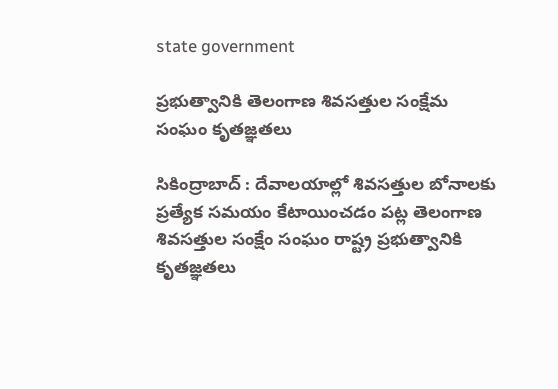state government

ప్రభుత్వానికి తెలంగాణ శివసత్తుల సంక్షేమ సంఘం కృతజ్ఞతలు

సికింద్రాబాద్ : దేవాలయాల్లో శివసత్తుల బోనాలకు ప్రత్యేక సమయం కేటాయించడం పట్ల తెలంగాణ శివసత్తుల సంక్షేం సంఘం రాష్ట్ర ప్రభుత్వానికి కృతజ్ఞతలు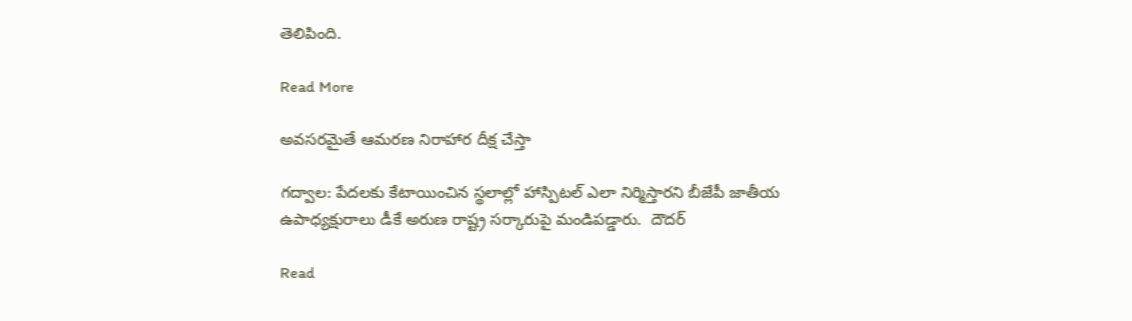తెలిపింది.

Read More

అవసరమైతే ఆమరణ నిరాహార దీక్ష చేస్తా

గద్వాల: పేదలకు కేటాయించిన స్థలాల్లో హాస్పిటల్ ఎలా నిర్మిస్తారని బీజేపీ జాతీయ ఉపాధ్యక్షురాలు డీకే అరుణ రాష్ట్ర సర్కారుపై మండిపడ్డారు.  దౌదర్‌

Read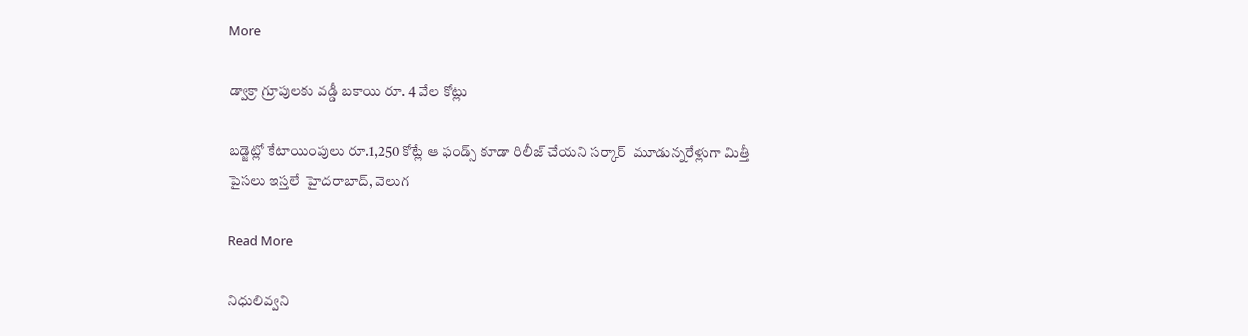More

డ్వాక్రా గ్రూపులకు వడ్డీ బకాయి రూ. 4 వేల కోట్లు

బడ్జెట్లో కేటాయింపులు రూ.1,250 కోట్లే ఆ ఫండ్స్ కూడా రిలీజ్ చేయని సర్కార్  మూడున్నరేళ్లుగా మిత్తీ పైసలు ఇస్తలే  హైదరాబాద్, వెలుగ

Read More

నిధులివ్వని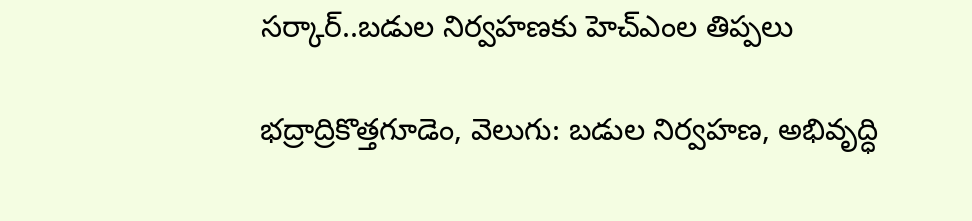సర్కార్..బడుల నిర్వహణకు హెచ్ఎంల తిప్పలు

భద్రాద్రికొత్తగూడెం, వెలుగు: బడుల నిర్వహణ, అభివృద్ధి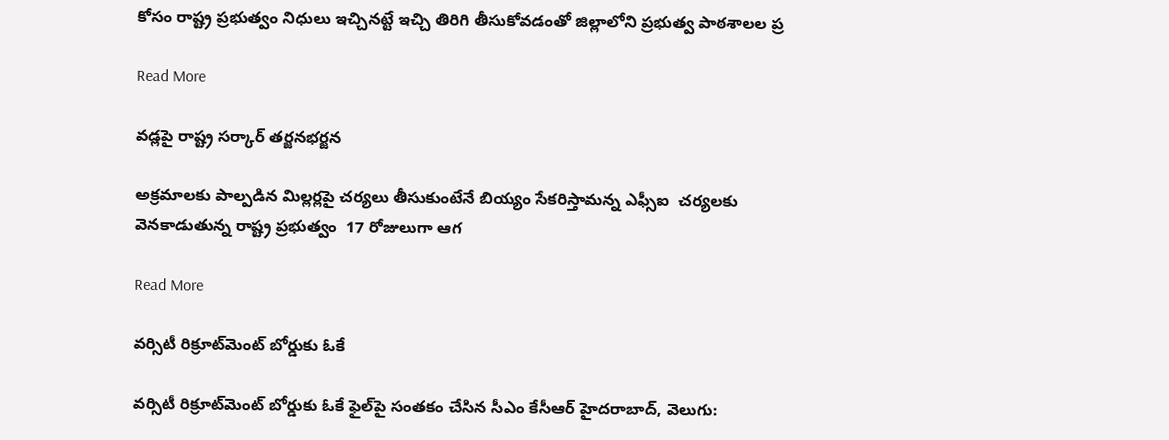కోసం రాష్ట్ర ప్రభుత్వం నిధులు ఇచ్చినట్టే ఇచ్చి తిరిగి తీసుకోవడంతో జిల్లాలోని ప్రభుత్వ పాఠశాలల ప్ర

Read More

వడ్లపై రాష్ట్ర సర్కార్ తర్జనభర్జన

అక్రమాలకు పాల్పడిన మిల్లర్లపై చర్యలు తీసుకుంటేనే బియ్యం సేకరిస్తామన్న ఎఫ్సీఐ  చర్యలకు వెనకాడుతున్న రాష్ట్ర ప్రభుత్వం  17 రోజులుగా ఆగ

Read More

వర్సిటీ రిక్రూట్‌‌మెంట్ బోర్డుకు ఓకే

వర్సిటీ రిక్రూట్‌‌మెంట్ బోర్డుకు ఓకే ఫైల్‌‌పై సంతకం చేసిన సీఎం కేసీఆర్ హైదరాబాద్, వెలుగు: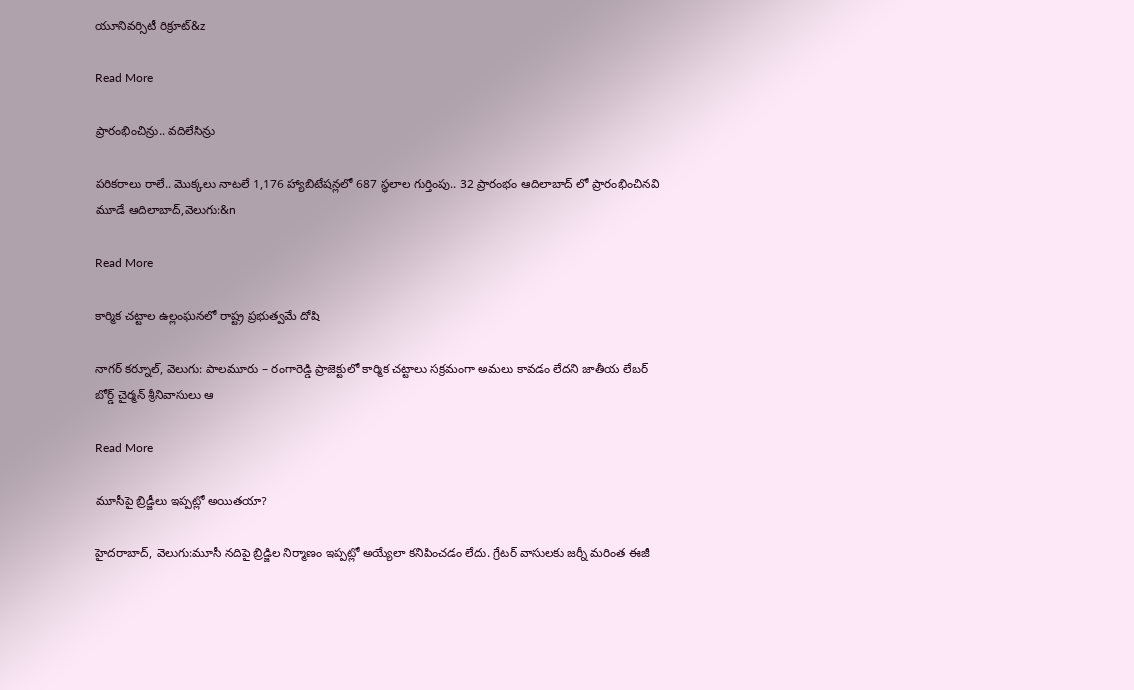యూనివర్సిటీ రిక్రూట్‌&z

Read More

ప్రారంభించిన్రు.. వదిలేసిన్రు

పరికరాలు రాలే.. మొక్కలు నాటలే 1,176 హ్యాబిటేషన్లలో 687 స్థలాల గుర్తింపు.. 32 ప్రారంభం ఆదిలాబాద్ లో ప్రారంభించినవి మూడే ఆదిలాబాద్,వెలుగు:&n

Read More

కార్మిక చట్టాల ఉల్లంఘనలో రాష్ట్ర ప్రభుత్వమే దోషి

నాగర్ కర్నూల్, వెలుగు: పాలమూరు – రంగారెడ్డి ప్రాజెక్టులో కార్మిక చట్టాలు సక్రమంగా అమలు కావడం లేదని జాతీయ లేబర్ బోర్డ్ చైర్మన్ శ్రీనివాసులు ఆ

Read More

మూసీపై బ్రిడ్జీలు ఇప్పట్లో అయితయా?

హైదరాబాద్, వెలుగు:మూసీ నదిపై బ్రిడ్జిల నిర్మాణం ఇప్పట్లో అయ్యేలా కనిపించడం లేదు. గ్రేటర్ వాసులకు జర్నీ మరింత ఈజీ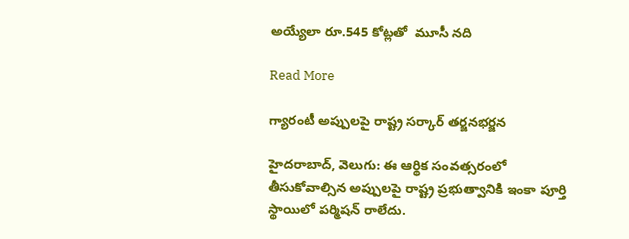అయ్యేలా రూ.545 కోట్లతో  మూసీ నది

Read More

గ్యారంటీ అప్పులపై రాష్ట్ర సర్కార్ తర్జనభర్జన

హైదరాబాద్, వెలుగు: ఈ ఆర్థిక సంవత్సరంలో తీసుకోవాల్సిన అప్పులపై రాష్ట్ర ప్రభుత్వానికి ఇంకా పూర్తి స్థాయిలో పర్మిషన్ రాలేదు.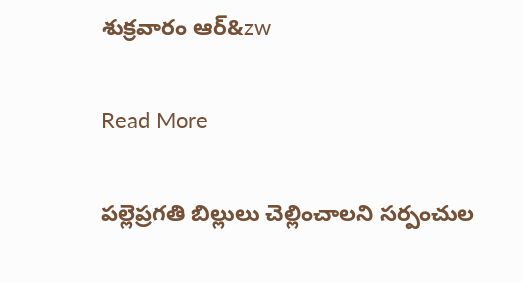శుక్రవారం ఆర్‌‌&zw

Read More

పల్లెప్రగతి బిల్లులు చెల్లించాలని సర్పంచుల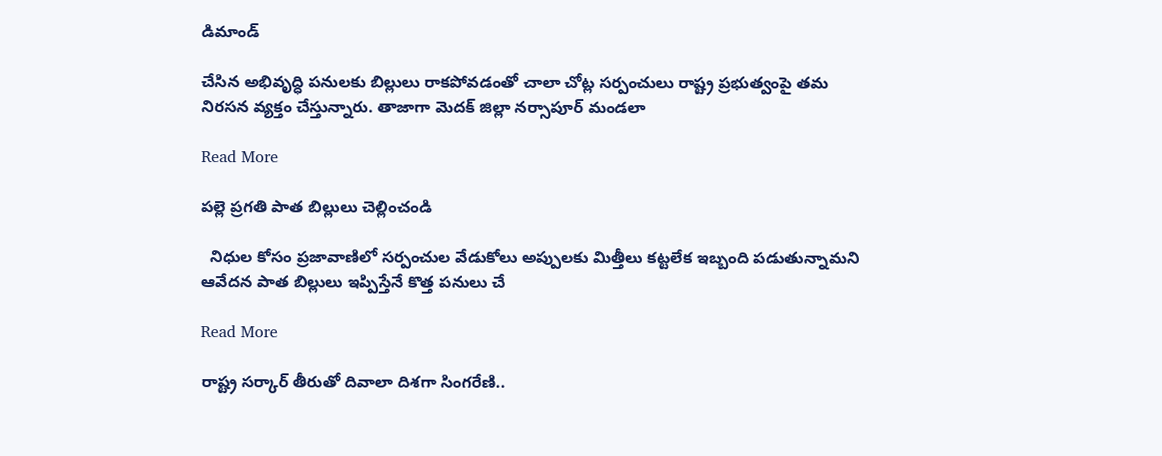డిమాండ్

చేసిన అభివృద్ధి పనులకు బిల్లులు రాకపోవడంతో చాలా చోట్ల సర్పంచులు రాష్ట్ర ప్రభుత్వంపై తమ నిరసన వ్యక్తం చేస్తున్నారు. తాజాగా మెదక్ జిల్లా నర్సాపూర్ మండలా

Read More

పల్లె ప్రగతి పాత బిల్లులు చెల్లించండి

  నిధుల కోసం ప్రజావాణిలో సర్పంచుల వేడుకోలు అప్పులకు మిత్తీలు కట్టలేక ఇబ్బంది పడుతున్నామని ఆవేదన పాత బిల్లులు ఇప్పిస్తేనే కొత్త పనులు చే

Read More

రాష్ట్ర సర్కార్ తీరుతో దివాలా దిశగా సింగరేణి..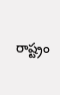రాష్ట్రం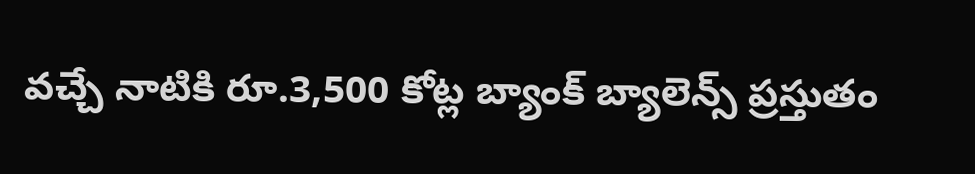వచ్చే నాటికి రూ.3,500 కోట్ల బ్యాంక్ బ్యాలెన్స్ ప్రస్తుతం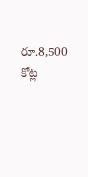రూ.8,500 కోట్ల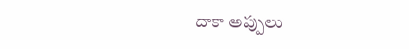దాకా అప్పులు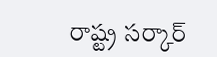రాష్ట్ర సర్కార్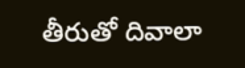తీరుతో దివాలా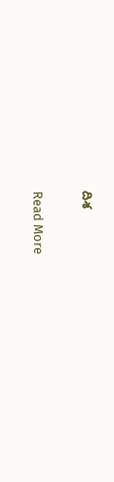దిశ

Read More